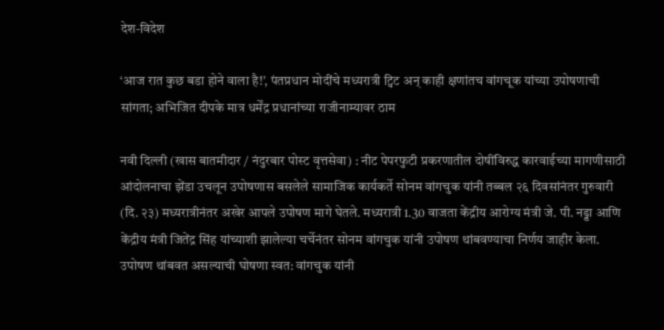देश-विदेश

‘आज रात कुछ बडा होने वाला है!’, पंतप्रधान मोदींचे मध्‍यरात्री ट्विट अन्‌ काही क्षणांतच वांगचूक यांच्‍या उपोषणाची सांगता; अभिजित दीपके मात्र धर्मेंद्र प्रधानांच्‍या राजीनाम्‍यावर ठाम

नवी दिल्‍ली (खास बातमीदार / नंदुरबार पोस्‍ट वृत्तसेवा) : नीट पेपरफुटी प्रकरणातील दोषींविरुद्ध कारवाईच्‍या मागणीसाठी आंदोलनाचा झेंडा उचलून उपोषणास बसलेले सामाजिक कार्यकर्ते सोनम वांगचुक यांनी तब्‍बल २६ दिवसांनंतर गुरुवारी (दि. २३) मध्‍यरात्रीनंतर अखेर आपले उपोषण मागे घेतले. मध्यरात्री 1.30 वाजता केंद्रीय आरोग्य मंत्री जे. पी. नड्डा आणि केंद्रीय मंत्री जितेंद्र सिंह यांच्याशी झालेल्या चर्चेनंतर सोनम वांगचुक यांनी उपोषण थांबवण्याचा निर्णय जाहीर केला. उपोषण थांबवत असल्‍याची घोषणा स्वत: वांगचुक यांनी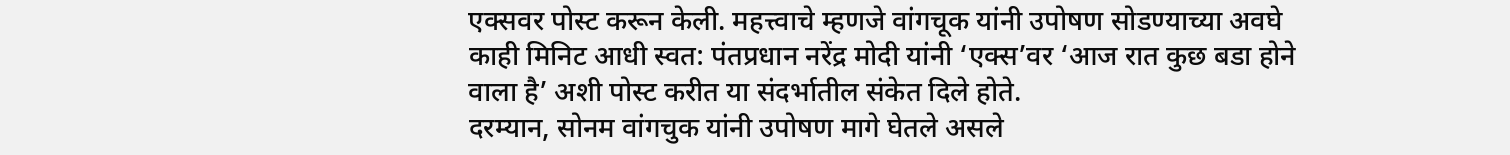एक्सवर पोस्ट करून केली. महत्त्‍वाचे म्‍हणजे वांगचूक यांनी उपोषण सोडण्‍याच्‍या अवघे काही मिनिट आधी स्‍वत: पंतप्रधान नरेंद्र मोदी यांनी ‘एक्‍स’वर ‘आज रात कुछ बडा होने वाला है’ अशी पोस्‍ट करीत या संदर्भातील संकेत दिले होते.
दरम्‍यान, सोनम वांगचुक यांनी उपोषण मागे घेतले असले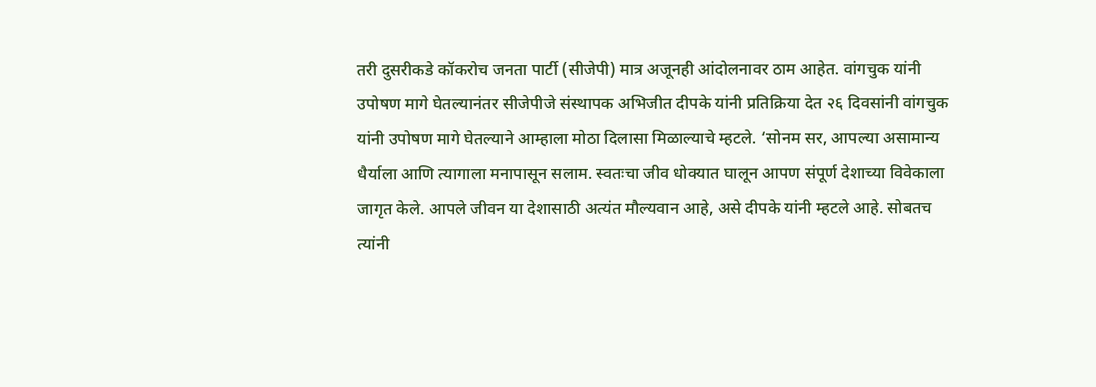तरी दुसरीकडे कॉकरोच जनता पार्टी (सीजेपी) मात्र अजूनही आंदोलनावर ठाम आहेत. वांगचुक यांनी उपोषण मागे घेतल्यानंतर सीजेपीजे संस्थापक अभिजीत दीपके यांनी प्रतिक्रिया देत २६ दिवसांनी वांगचुक यांनी उपोषण मागे घेतल्याने आम्हाला मोठा दिलासा मिळाल्‍याचे म्‍हटले. ‘सोनम सर, आपल्या असामान्य धैर्याला आणि त्यागाला मनापासून सलाम. स्वतःचा जीव धोक्यात घालून आपण संपूर्ण देशाच्या विवेकाला जागृत केले. आपले जीवन या देशासाठी अत्यंत मौल्यवान आहे, असे दीपके यांनी म्हटले आहे. सोबतच त्‍यांनी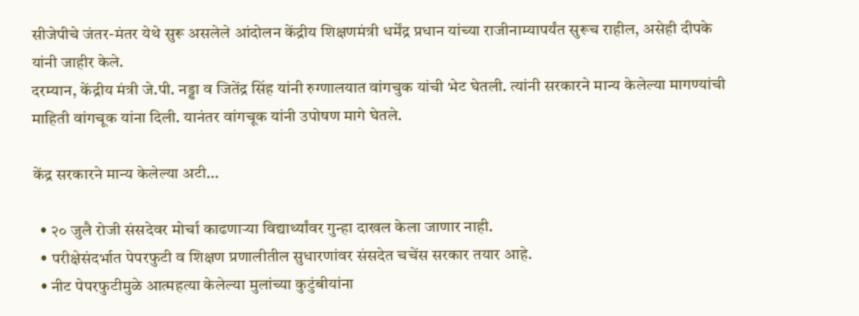सीजेपीचे जंतर-मंतर येथे सुरू असलेले आंदोलन केंद्रीय शिक्षणमंत्री धर्मेंद्र प्रधान यांच्‍या राजीनाम्‍यापर्यंत सुरूच राहील, असेही दीपके यांनी जाहीर केले.
दरम्‍यान, केंद्रीय मंत्री जे.पी. नड्डा व जितेंद्र सिंह यांनी रुग्णालयात वांगचुक यांची भेट घेतली. त्यांनी सरकारने मान्‍य केलेल्‍या मागण्‍यांची माहिती वांगचूक यांना दिली. यानंतर वांगचूक यांनी उपोषण मागे घेतले.

केंद्र सरकारने मान्य केलेल्‍या अटी…

  • २० जुलै रोजी संसदेवर मोर्चा काढणाऱ्या विद्यार्थ्यांवर गुन्हा दाखल केला जाणार नाही.
  • परीक्षेसंदर्भात पेपरफुटी व शिक्षण प्रणालीतील सुधारणांवर संसदेत चचेंस सरकार तयार आहे.
  • नीट पेपरफुटीमुळे आत्महत्या केलेल्या मुलांच्या कुटुंबीयांना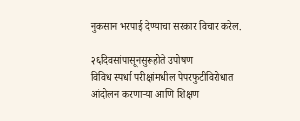नुकसान भरपाई देण्याचा सरकार विचार करेल.

२६दिवसांपासूनसुरूहोते उपोषण
विविध स्पर्धा परीक्षांमधील पेपरफुटीविरोधात आंदोलन करणाऱ्या आणि शिक्षण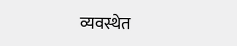व्यवस्थेत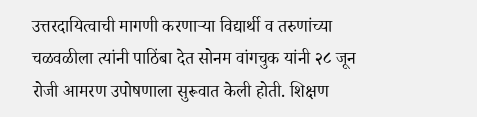उत्तरदायित्वाची मागणी करणाऱ्या विद्यार्थी व तरुणांच्या चळवळीला त्यांनी पाठिंबा देत सोनम वांगचुक यांनी २८ जून रोजी आमरण उपोषणाला सुरूवात केली होती. शिक्षण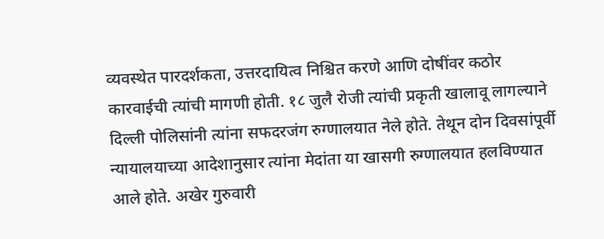व्यवस्थेत पारदर्शकता, उत्तरदायित्व निश्चित करणे आणि दोषींवर कठोर कारवाईची त्‍यांची मागणी होती. १८ जुलै रोजी त्यांची प्रकृती खालावू लागल्‍याने दिल्ली पोलिसांनी त्यांना सफदरजंग रुग्णालयात नेले होते. तेथून दोन दिवसांपूर्वी न्‍यायालयाच्‍या आदेशानुसार त्‍यांना मेदांता या खासगी रुग्णालयात हलविण्‍यात आले होते. अखेर गुरुवारी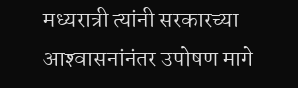मध्‍यरात्री त्‍यांनी सरकारच्‍या आश्‍वासनांनंतर उपोषण मागे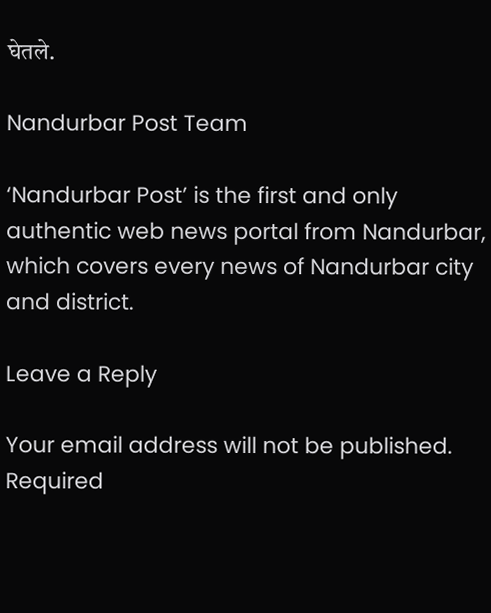घेतले.

Nandurbar Post Team

‘Nandurbar Post’ is the first and only authentic web news portal from Nandurbar, which covers every news of Nandurbar city and district.

Leave a Reply

Your email address will not be published. Required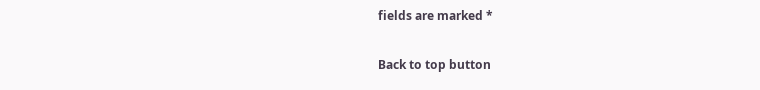fields are marked *

Back to top button